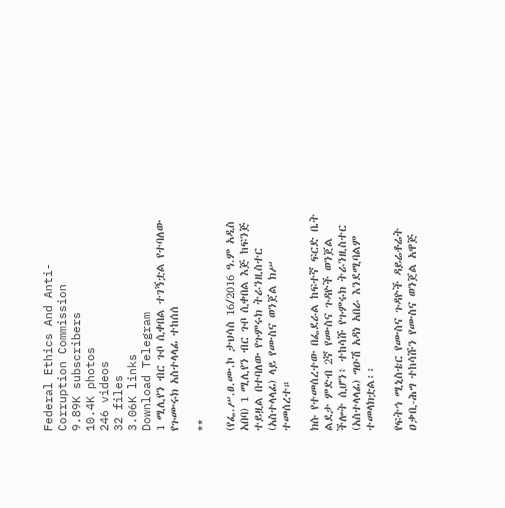Federal Ethics And Anti- Corruption Commission
9.89K subscribers
10.4K photos
246 videos
32 files
3.06K links
Download Telegram
1 ሚሊየን ብር ጉቦ ሲቀበል ተገኝቷል የተባለው የጉሙሩክ አስተላላፊ ተከሰሰ

**

(የፌ.ሥ.ፀ.ሙ.ኮ ታህሳስ 16/2016 ዓ.ም አዲስ አበባ) 1 ሚሊየን ብር ጉቦ ሲቀበል እጅ ከፍንጅ ተይዟል በተባለው የጉምሩክ ትራንዚስተር (አስተላላፊ) ላይ የሙስና ወንጀል ክሥ ተመሰረተ።

ክሱ የተመሰረተው በፌደራል ከፍተኛ ፍርድ ቤት ልደታ ምድብ 2ኛ የሙስና ጉዳዮች ወንጀል ችሎት ሲሆን፥ ተከሳሹ የጉምሩክ ትራንዚስተር (አስተላላፊ) ግዑሽ አዳነ አበራ እንደሚባልም ተመላክቷል፡፡

የፍትኅ ሚኒስቴር የሙስና ጉዳዮች ዳይሬቶሬት ዐቃቢ-ሕግ ተከሳሹን የሙስና ወንጀል አዋጅ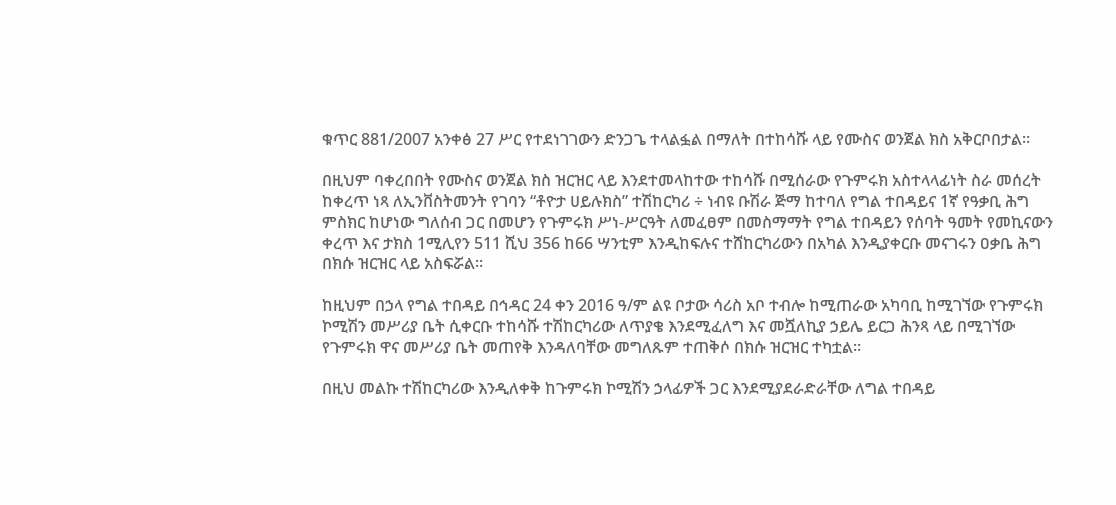ቁጥር 881/2007 አንቀፅ 27 ሥር የተደነገገውን ድንጋጌ ተላልፏል በማለት በተከሳሹ ላይ የሙስና ወንጀል ክስ አቅርቦበታል።

በዚህም ባቀረበበት የሙስና ወንጀል ክስ ዝርዝር ላይ እንደተመላከተው ተከሳሹ በሚሰራው የጉምሩክ አስተላላፊነት ስራ መሰረት ከቀረጥ ነጻ ለኢንቨስትመንት የገባን “ቶዮታ ሀይሉክስ” ተሽከርካሪ ÷ ነብዩ ቡሽራ ጅማ ከተባለ የግል ተበዳይና 1ኛ የዓቃቢ ሕግ ምስክር ከሆነው ግለሰብ ጋር በመሆን የጉምሩክ ሥነ-ሥርዓት ለመፈፀም በመስማማት የግል ተበዳይን የሰባት ዓመት የመኪናውን ቀረጥ እና ታክስ 1ሚሊየን 511 ሺህ 356 ከ66 ሣንቲም እንዲከፍሉና ተሸከርካሪውን በአካል እንዲያቀርቡ መናገሩን ዐቃቤ ሕግ በክሱ ዝርዝር ላይ አስፍሯል።

ከዚህም በኃላ የግል ተበዳይ በኅዳር 24 ቀን 2016 ዓ/ም ልዩ ቦታው ሳሪስ አቦ ተብሎ ከሚጠራው አካባቢ ከሚገኘው የጉምሩክ ኮሚሽን መሥሪያ ቤት ሲቀርቡ ተከሳሹ ተሽከርካሪው ለጥያቄ እንደሚፈለግ እና መሿለኪያ ኃይሌ ይርጋ ሕንጻ ላይ በሚገኘው የጉምሩክ ዋና መሥሪያ ቤት መጠየቅ እንዳለባቸው መግለጹም ተጠቅሶ በክሱ ዝርዝር ተካቷል።

በዚህ መልኩ ተሽከርካሪው እንዲለቀቅ ከጉምሩክ ኮሚሽን ኃላፊዎች ጋር እንደሚያደራድራቸው ለግል ተበዳይ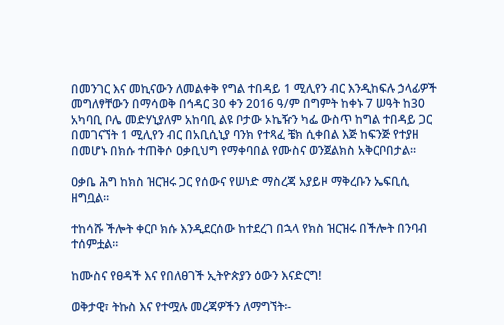በመንገር እና መኪናውን ለመልቀቅ የግል ተበዳይ 1 ሚሊየን ብር እንዲከፍሉ ኃላፊዎች መግለፃቸውን በማሳወቅ በኅዳር 30 ቀን 2016 ዓ/ም በግምት ከቀኑ 7 ሠዓት ከ30 አካባቢ ቦሌ መድሃኒያለም አከባቢ ልዩ ቦታው ኦኬዥን ካፌ ውስጥ ከግል ተበዳይ ጋር በመገናኘት 1 ሚሊየን ብር በአቢሲኒያ ባንክ የተጻፈ ቼክ ሲቀበል እጅ ከፍንጅ የተያዘ በመሆኑ በክሱ ተጠቅሶ ዐቃቢህግ የማቀባበል የሙስና ወንጀልክስ አቅርቦበታል።

ዐቃቤ ሕግ ከክስ ዝርዝሩ ጋር የሰውና የሠነድ ማስረጃ አያይዞ ማቅረቡን ኤፍቢሲ ዘግቧል።

ተከሳሹ ችሎት ቀርቦ ክሱ እንዲደርሰው ከተደረገ በኋላ የክስ ዝርዝሩ በችሎት በንባብ ተሰምቷል።

ከሙስና የፀዳች እና የበለፀገች ኢትዮጵያን ዕውን እናድርግ!

ወቅታዊ፣ ትኩስ እና የተሟሉ መረጃዎችን ለማግኘት፡-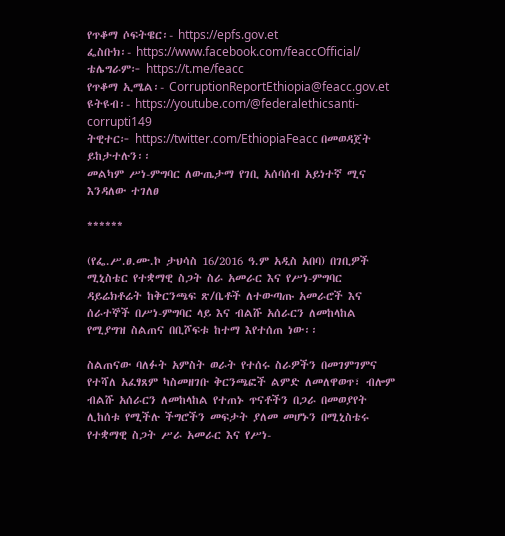የጥቆማ ሶፍትዌር፡- https://epfs.gov.et
ፌስቡክ፡- https://www.facebook.com/feaccOfficial/
ቴሌግራም፦ https://t.me/feacc
የጥቆማ ኢሜል፡- CorruptionReportEthiopia@feacc.gov.et
ዩትዩብ፡- https://youtube.com/@federalethicsanti-corrupti149
ትዊተር፦ https://twitter.com/EthiopiaFeacc በመወዳጀት ይከታተሉን፡፡
መልካም ሥነ-ምግባር ለውጤታማ የገቢ አሰባሰብ አይነተኛ ሚና እንዳለው ተገለፀ

******

(የፌ.ሥ.ፀ.ሙ.ኮ ታህሳስ 16/2016 ዓ.ም አዲስ አበባ) በገቢዎች ሚኒስቴር የተቋማዊ ስጋት ስራ አመራር እና የሥነ-ምግባር ዳይሬክቶሬት ከቅርንጫፍ ጽ/ቤቶች ለተውጣጡ አመራሮች እና ሰራተኞች በሥነ-ምግባር ላይ እና ብልሹ አሰራርን ለመከላከል የሚያግዝ ስልጠና በቢሾፍቱ ከተማ እየተሰጠ ነው፡፡

ስልጠናው ባለፉት አምስት ወራት የተሰሩ ስራዎችን በመገምገምና የተሻለ አፈፃጸም ካስመዘገቡ ቅርንጫፎች ልምድ ለመለዋወጥ፣ ብሎም ብልሹ አሰራርን ለመከላከል የተጠኑ ጥናቶችን በጋራ በመወያየት ሊከሰቱ የሚችሉ ችግሮችን መፍታት ያለመ መሆኑን በሚኒስቴሩ የተቋማዊ ስጋት ሥራ አመራር እና የሥነ-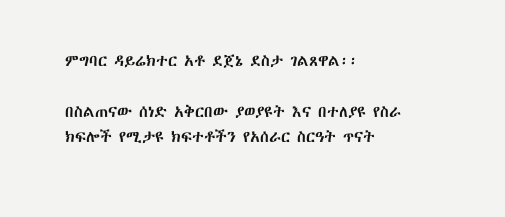ምግባር ዳይሬክተር አቶ ደጀኔ ደስታ ገልጸዋል፡፡

በስልጠናው ሰነድ አቅርበው ያወያዩት እና በተለያዩ የስራ ክፍሎች የሚታዩ ክፍተቶችን የአሰራር ስርዓት ጥናት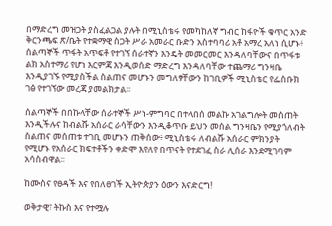በማድረግ መዝጋት ያስፈልጋል ያሉት በሚኒስቴሩ የመካከለኛ ግብር ከፋዮች ቁጥር አንድ ቅርንጫፍ ጽ/ቤት የተቋማዊ ስጋት ሥራ አመራር ቡድን አስተባባሪ አቶ አማረ አለነ ሲሆኑ፥ ሰልጣኞች ጥፋት አጥፍቶ የተገኘ ሰራተኛን እንዴት መመርመር እንዳለባቸውና በጥፋቱ ልክ አስተማሪ የሆነ እርምጃ እንዲወሰድ ማድረግ እንዳለባቸው ተጨማሪ ግንዛቤ እንዲያገኙ የሚያስችል ስልጠና መሆኑን መግለፃቸውን ከገቢዎች ሚኒስቴር የፌስቡክ ገፅ የተገኘው መረጃ ያመልክታል፡፡

ሰልጣኞች በበኩላቸው ሰራተኞች ሥነ-ምግባር በተላበሰ መልኩ አገልግሎት መስጠት እንዲችሉና ከብልሹ አሰራር ራሳቸውን እንዲቆጥቡ ይህን መሰል ግንዛቤን የሚያጎለብት ስልጠና መሰጠቱ ተገቢ መሆኑን ጠቅሰው፥ ሚኒስቴሩ ለብልሹ አሰራር ምክንያት የሚሆኑ የአሰራር ክፍተቶችን ቀድሞ እየለየ በጥናት የተደገፈ ስራ ሊሰራ እንደሚገባም አሳስብዋል፡፡

ከሙስና የፀዳች እና የበለፀገች ኢትዮጵያን ዕውን እናድርግ!

ወቅታዊ፣ ትኩስ እና የተሟሉ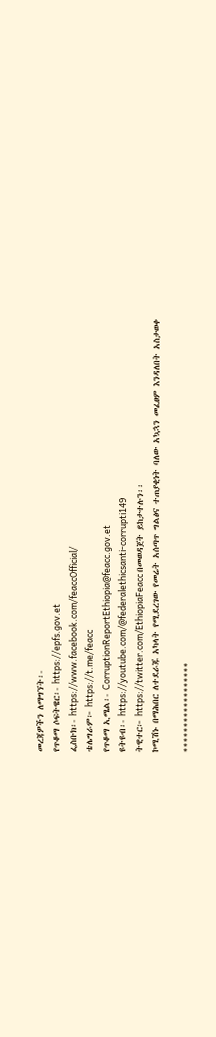መረጃዎችን ለማግኘት፡-
የጥቆማ ሶፍትዌር፡- https://epfs.gov.et
ፌስቡክ፡- https://www.facebook.com/feaccOfficial/
ቴሌግራም፦ https://t.me/feacc
የጥቆማ ኢሜል፡- CorruptionReportEthiopia@feacc.gov.et
ዩትዩብ፡- https://youtube.com/@federalethicsanti-corrupti149
ትዊተር፦ https://twitter.com/EthiopiaFeacc በመወዳጀት ይከታተሉን፡፡
ኮሚሽኑ በማሕበር ለተደራጁ አካላት የሚደረገው የመሬት አሰጣጥ ግልፅና ተጠያቂነት ባለው አኳኋን መፈፀም እንዳለበት አስታወቀ

******************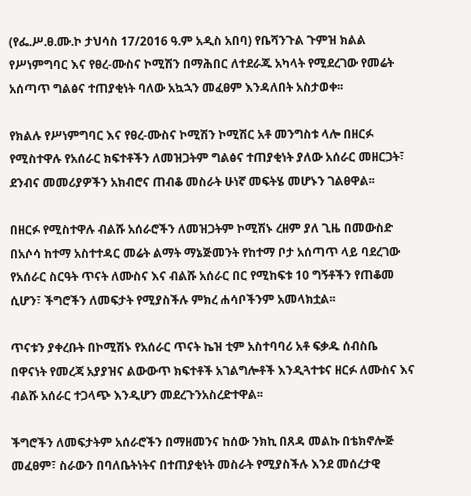(የፌ.ሥ.ፀ.ሙ.ኮ ታህሳስ 17/2016 ዓ.ም አዲስ አበባ) የቤሻንጉል ጉምዝ ክልል የሥነምግባር እና የፀረ-ሙስና ኮሚሽን በማሕበር ለተደራጁ አካላት የሚደረገው የመሬት አሰጣጥ ግልፅና ተጠያቂነት ባለው አኳኋን መፈፀም እንዳለበት አስታወቀ፡፡

የክልሉ የሥነምግባር እና የፀረ-ሙስና ኮሚሽን ኮሚሽር አቶ መንግስቱ ላሎ በዘርፉ የሚስተዋሉ የአሰራር ክፍተቶችን ለመዝጋትም ግልፅና ተጠያቂነት ያለው አሰራር መዘርጋት፣ ደንብና መመሪያዎችን አክብሮና ጠብቆ መስራት ሁነኛ መፍትሄ መሆኑን ገልፀዋል፡፡

በዘርፉ የሚስተዋሉ ብልሹ አሰራሮችን ለመዝጋትም ኮሚሽኑ ረዘም ያለ ጊዜ በመውስድ በአሶሳ ከተማ አስተተዳር መሬት ልማት ማኔጅመንት የከተማ ቦታ አሰጣጥ ላይ ባደረገው የአሰራር ስርዓት ጥናት ለሙስና እና ብልሹ አሰራር በር የሚከፍቱ 10 ግኝቶችን የጠቆመ ሲሆን፣ ችግሮችን ለመፍታት የሚያስችሉ ምክረ ሐሳቦችንም አመላክቷል፡፡

ጥናቱን ያቀረቡት በኮሚሽኑ የአሰራር ጥናት ኬዝ ቲም አስተባባሪ አቶ ፍቃዱ ሰብስቤ በዋናነት የመረጃ አያያዝና ልውውጥ ክፍተቶች አገልግሎቶች እንዲጓተቱና ዘርፉ ለሙስና እና ብልሹ አሰራር ተጋላጭ እንዲሆን መደረጉንአስረድተዋል፡፡

ችግሮችን ለመፍታትም አሰራሮችን በማዘመንና ከሰው ንክኪ በጸዳ መልኩ በቴክኖሎጅ መፈፀም፣ ስራውን በባለቤትነትና በተጠያቂነት መስራት የሚያስችሉ እንደ መሰረታዊ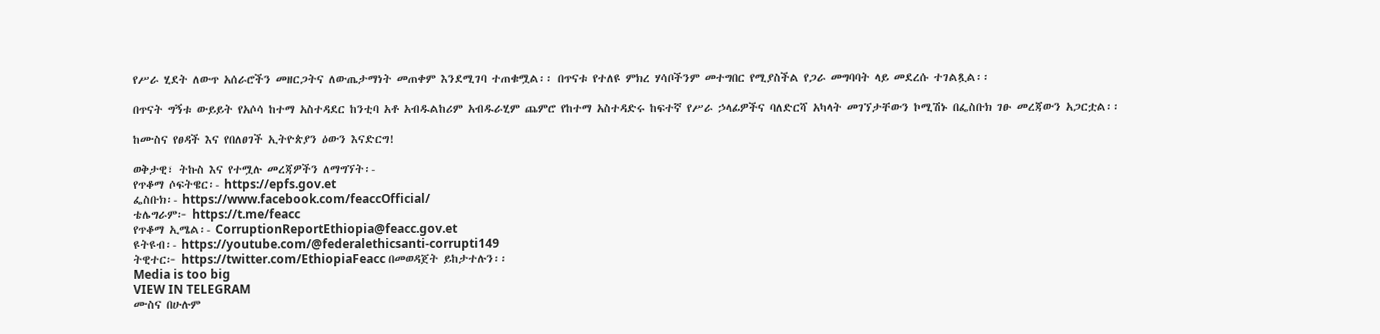የሥራ ሂደት ለውጥ አሰራሮችን መዘርጋትና ለውጤታማነት መጠቀም እንደሚገባ ተጠቁሟል፡፡ በጥናቱ የተለዩ ምክረ ሃሳቦችንም መተግበር የሚያስችል የጋራ መግባባት ላይ መደረሱ ተገልጿል፡፡

በጥናት ግኝቱ ውይይት የአሶሳ ከተማ አስተዳደር ከንቲባ አቶ አብዱልከሪም አብዱራሂም ጨምሮ የከተማ አስተዳድሩ ከፍተኛ የሥራ ኃላፊዎችና ባለድርሻ አካላት መገኘታቸውን ኮሚሽኑ በፌስቡክ ገፁ መረጃውን አጋርቷል፡፡

ከሙስና የፀዳች እና የበለፀገች ኢትዮጵያን ዕውን እናድርግ!

ወቅታዊ፣ ትኩስ እና የተሟሉ መረጃዎችን ለማግኘት፡-
የጥቆማ ሶፍትዌር፡- https://epfs.gov.et
ፌስቡክ፡- https://www.facebook.com/feaccOfficial/
ቴሌግራም፦ https://t.me/feacc
የጥቆማ ኢሜል፡- CorruptionReportEthiopia@feacc.gov.et
ዩትዩብ፡- https://youtube.com/@federalethicsanti-corrupti149
ትዊተር፦ https://twitter.com/EthiopiaFeacc በመወዳጀት ይከታተሉን፡፡
Media is too big
VIEW IN TELEGRAM
ሙስና በሁሉም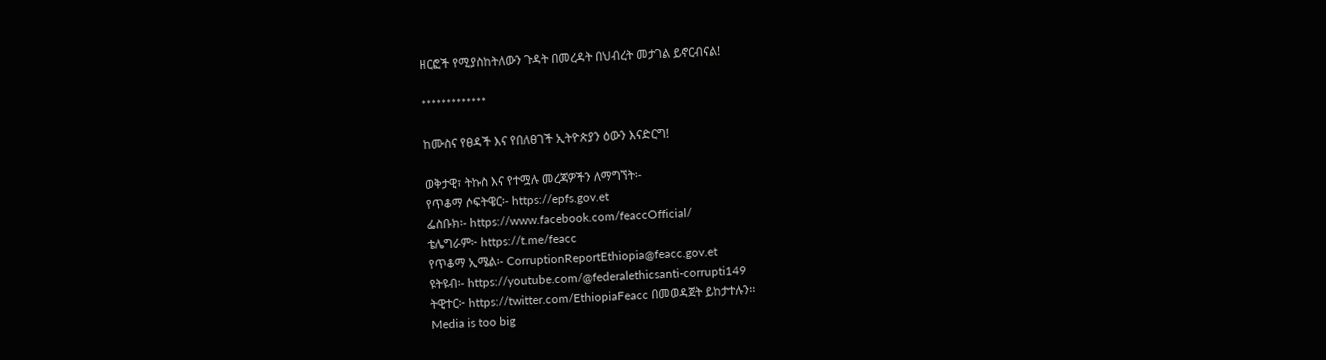ዘርፎች የሚያስከትለውን ጉዳት በመረዳት በህብረት መታገል ይኖርብናል!

*************

ከሙስና የፀዳች እና የበለፀገች ኢትዮጵያን ዕውን እናድርግ!

ወቅታዊ፣ ትኩስ እና የተሟሉ መረጃዎችን ለማግኘት፡-
የጥቆማ ሶፍትዌር፡- https://epfs.gov.et
ፌስቡክ፡- https://www.facebook.com/feaccOfficial/
ቴሌግራም፦ https://t.me/feacc
የጥቆማ ኢሜል፡- CorruptionReportEthiopia@feacc.gov.et
ዩትዩብ፡- https://youtube.com/@federalethicsanti-corrupti149
ትዊተር፦ https://twitter.com/EthiopiaFeacc በመወዳጀት ይከታተሉን፡፡
Media is too big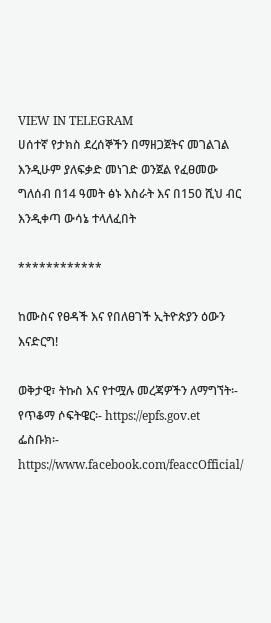VIEW IN TELEGRAM
ሀሰተኛ የታክስ ደረሰኞችን በማዘጋጀትና መገልገል እንዲሁም ያለፍቃድ መነገድ ወንጀል የፈፀመው ግለሰብ በ14 ዓመት ፅኑ እስራት እና በ150 ሺህ ብር እንዲቀጣ ውሳኔ ተላለፈበት

************

ከሙስና የፀዳች እና የበለፀገች ኢትዮጵያን ዕውን እናድርግ!

ወቅታዊ፣ ትኩስ እና የተሟሉ መረጃዎችን ለማግኘት፡-
የጥቆማ ሶፍትዌር፡- https://epfs.gov.et
ፌስቡክ፡- https://www.facebook.com/feaccOfficial/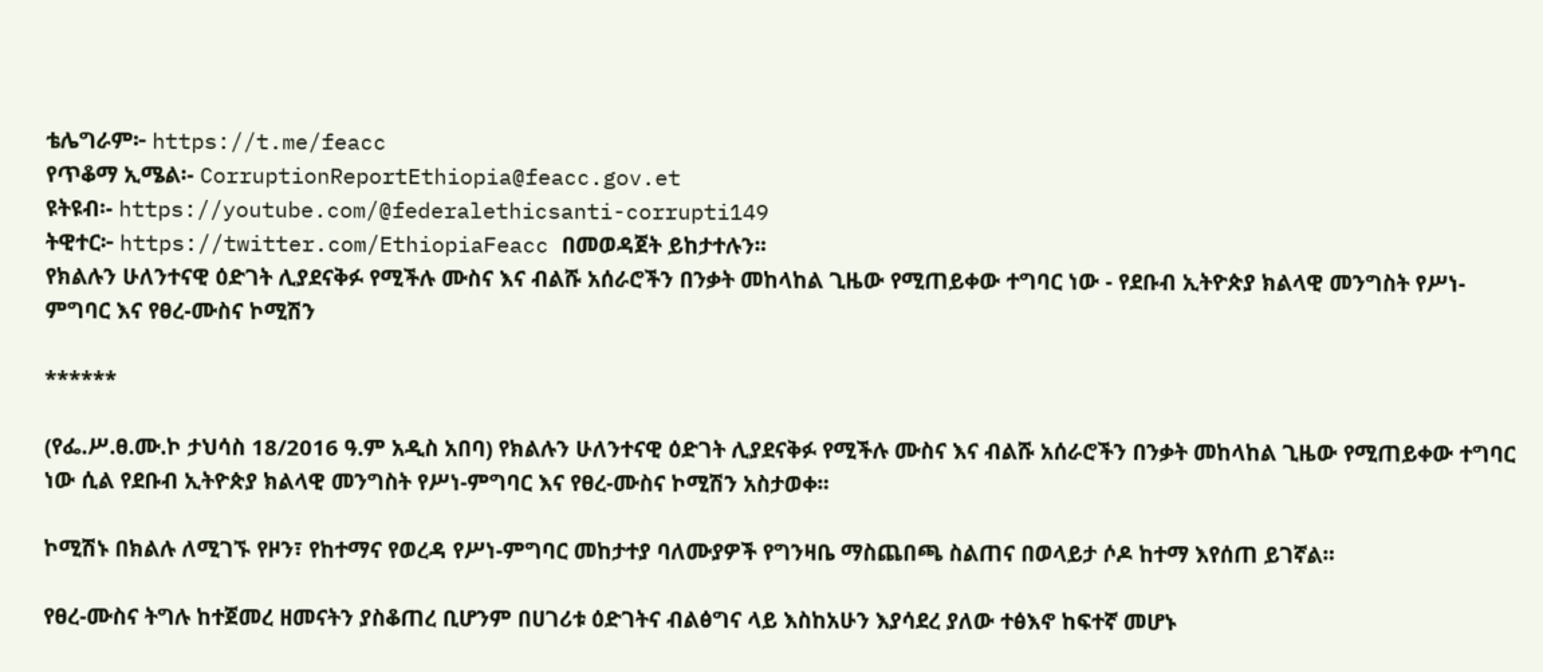ቴሌግራም፦ https://t.me/feacc
የጥቆማ ኢሜል፡- CorruptionReportEthiopia@feacc.gov.et
ዩትዩብ፡- https://youtube.com/@federalethicsanti-corrupti149
ትዊተር፦ https://twitter.com/EthiopiaFeacc በመወዳጀት ይከታተሉን፡፡
የክልሉን ሁለንተናዊ ዕድገት ሊያደናቅፉ የሚችሉ ሙስና እና ብልሹ አሰራሮችን በንቃት መከላከል ጊዜው የሚጠይቀው ተግባር ነው - የደቡብ ኢትዮጵያ ክልላዊ መንግስት የሥነ-ምግባር እና የፀረ-ሙስና ኮሚሽን

******

(የፌ.ሥ.ፀ.ሙ.ኮ ታህሳስ 18/2016 ዓ.ም አዲስ አበባ) የክልሉን ሁለንተናዊ ዕድገት ሊያደናቅፉ የሚችሉ ሙስና እና ብልሹ አሰራሮችን በንቃት መከላከል ጊዜው የሚጠይቀው ተግባር ነው ሲል የደቡብ ኢትዮጵያ ክልላዊ መንግስት የሥነ-ምግባር እና የፀረ-ሙስና ኮሚሽን አስታወቀ፡፡

ኮሚሽኑ በክልሉ ለሚገኙ የዞን፣ የከተማና የወረዳ የሥነ-ምግባር መከታተያ ባለሙያዎች የግንዛቤ ማስጨበጫ ስልጠና በወላይታ ሶዶ ከተማ እየሰጠ ይገኛል፡፡

የፀረ-ሙስና ትግሉ ከተጀመረ ዘመናትን ያስቆጠረ ቢሆንም በሀገሪቱ ዕድገትና ብልፅግና ላይ እስከአሁን እያሳደረ ያለው ተፅእኖ ከፍተኛ መሆኑ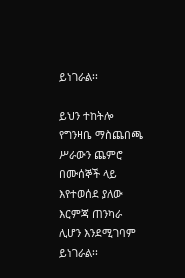ይነገራል፡፡

ይህን ተከትሎ የግንዛቤ ማስጨበጫ ሥራውን ጨምሮ በሙሰኞች ላይ እየተወሰደ ያለው እርምጃ ጠንካራ ሊሆን እንደሚገባም ይነገራል፡፡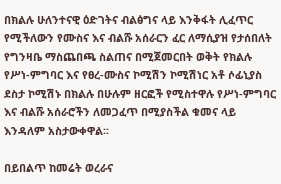በክልሉ ሁለንተናዊ ዕድገትና ብልፅግና ላይ እንቅፋት ሊፈጥር የሚችለውን የሙስና እና ብልሹ አሰራርን ፈር ለማሲያዝ የታሰበለት የግንዛቤ ማስጨበጫ ስልጠና በሚጀመርበት ወቅት የክልሉ የሥነ-ምግባር እና የፀረ-ሙስና ኮሚሽን ኮሚሽነር አቶ ሶፊኒያስ ደስታ ኮሚሽኑ በክልሉ በሁሉም ዘርፎች የሚስተዋሉ የሥነ-ምግባር እና ብልሹ አሰራሮችን ለመጋፈጥ በሚያስችል ቁመና ላይ እንዳለም አስታውቀዋል፡፡

በይበልጥ ከመሬት ወረራና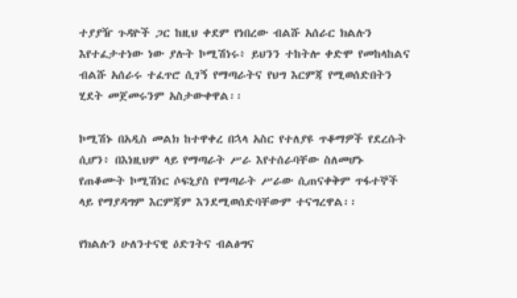ተያያዥ ጉዳዮች ጋር ከዚህ ቀደም የነበረው ብልሹ አሰራር ክልሉን እየተፈታተነው ነው ያሉት ኮሚሽነሩ፥ ይህንን ተከትሎ ቀድሞ የመከላከልና ብልሹ አሰራሩ ተፈጥሮ ሲገኝ የማጣራትና የህግ እርምጃ የሚወሰድበትን ሂደት መጀመሩንም አስታውቀዋል፡፡

ኮሚሽኑ በአዲስ መልክ ከተዋቀረ በኋላ አስር የተለያዩ ጥቆማዎች የደረሱት ሲሆን፥ በእነዚህም ላይ የማጣራት ሥራ እየተሰራባቸው ስለመሆኑ የጠቆሙት ኮሚሽነር ሶፍኒያስ የማጣራት ሥራው ሲጠናቀቅም ጥፋተኞች ላይ የማያዳግም እርምጃም እንደሚወሰድባቸውም ተናግረዋል፡፡

የክልሉን ሁለንተናዊ ዕድገትና ብልፅግና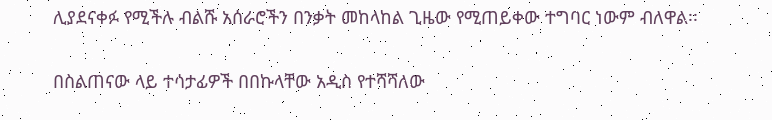ሊያደናቀፉ የሚችሉ ብልሹ አሰራሮችን በንቃት መከላከል ጊዜው የሚጠይቀው ተግባር ነውም ብለዋል፡፡

በስልጠናው ላይ ተሳታፊዎች በበኩላቸው አዲስ የተሻሻለው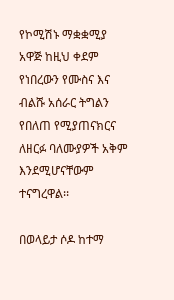የኮሚሽኑ ማቋቋሚያ አዋጅ ከዚህ ቀደም የነበረውን የሙስና እና ብልሹ አሰራር ትግልን የበለጠ የሚያጠናክርና ለዘርፉ ባለሙያዎች አቅም እንደሚሆናቸውም ተናግረዋል፡፡

በወላይታ ሶዶ ከተማ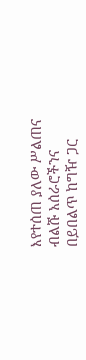እየተሰጠ ያለው ሥልጠና ብልሹ አሰራሮችንና በይበልጥ ከግዥ ጋር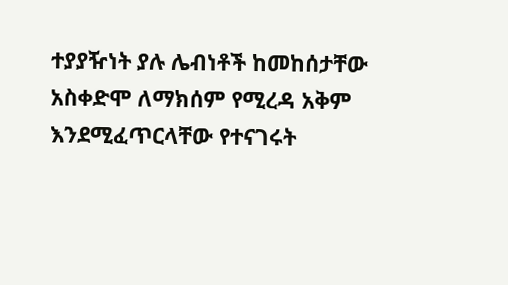ተያያዥነት ያሉ ሌብነቶች ከመከሰታቸው አስቀድሞ ለማክሰም የሚረዳ አቅም እንደሚፈጥርላቸው የተናገሩት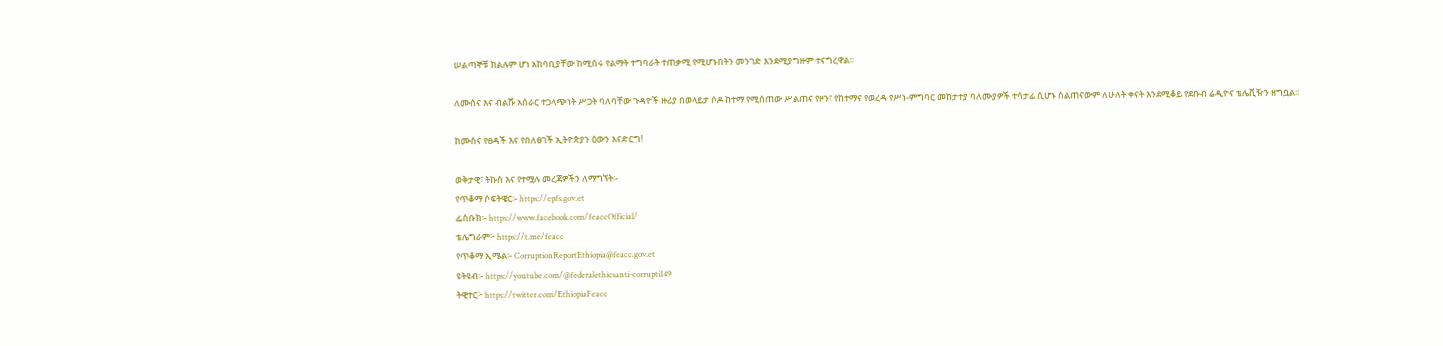ሠልጣኞቹ ክልሉም ሆነ አከባቢያቸው ከሚሰሩ የልማት ተግባራት ተጠቃሚ የሚሆኑበትን መንገድ እንደሚያግዙም ተናግረዋል፡፡

ለሙስና እና ብልሹ አሰራር ተጋላጭነት ሥጋት ባለባቸው ጉዳዮች ዙሪያ በወላይታ ሶዶ ከተማ የሚሰጠው ሥልጠና የዞን፣ የከተማና የወረዳ የሥነ-ምግባር መከታተያ ባለሙያዎች ተሳታፊ ሲሆኑ ስልጠናውም ለሁለት ቀናት እንደሚቆይ የደቡብ ሬዲዮና ቴሌቪዥን ዘግቧል፡፡

ከሙስና የፀዳች እና የበለፀገች ኢትዮጵያን ዕውን እናድርግ!

ወቅታዊ፣ ትኩስ እና የተሟሉ መረጃዎችን ለማግኘት፡-
የጥቆማ ሶፍትዌር፡- https://epfs.gov.et
ፌስቡክ፡- https://www.facebook.com/feaccOfficial/
ቴሌግራም፦ https://t.me/feacc
የጥቆማ ኢሜል፡- CorruptionReportEthiopia@feacc.gov.et
ዩትዩብ፡- https://youtube.com/@federalethicsanti-corrupti149
ትዊተር፦ https://twitter.com/EthiopiaFeacc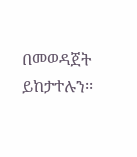በመወዳጀት ይከታተሉን፡፡